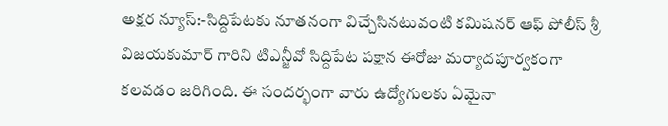అక్షర న్యూస్:-సిద్దిపేటకు నూతనంగా విచ్చేసినటువంటి కమిషనర్ ఆఫ్ పోలీస్ శ్రీ విజయకుమార్ గారిని టిఎన్జీవో సిద్దిపేట పక్షాన ఈరోజు మర్యాదపూర్వకంగా కలవడం జరిగింది. ఈ సందర్భంగా వారు ఉద్యోగులకు ఏమైనా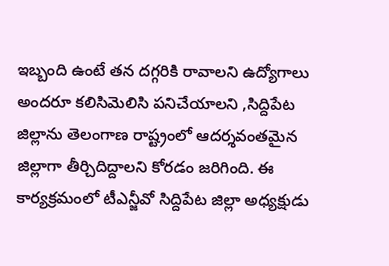ఇబ్బంది ఉంటే తన దగ్గరికి రావాలని ఉద్యోగాలు అందరూ కలిసిమెలిసి పనిచేయాలని ,సిద్దిపేట జిల్లాను తెలంగాణ రాష్ట్రంలో ఆదర్శవంతమైన జిల్లాగా తీర్చిదిద్దాలని కోరడం జరిగింది. ఈ కార్యక్రమంలో టీఎన్జీవో సిద్దిపేట జిల్లా అధ్యక్షుడు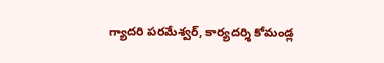గ్యాదరి పరమేశ్వర్, కార్యదర్శి కోమండ్ల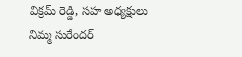విక్రమ్ రెడ్డి, సహ అధ్యక్షులు నిమ్మ సురేందర్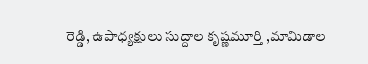రెడ్డి, ఉపాధ్యక్షులు సుద్దాల కృష్ణమూర్తి ,మామిడాల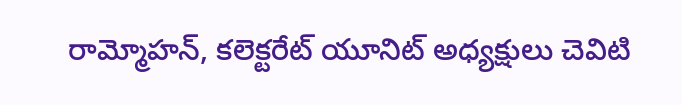రామ్మోహన్, కలెక్టరేట్ యూనిట్ అధ్యక్షులు చెవిటి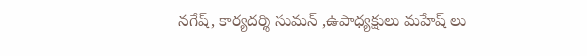నగేష్, కార్యదర్శి సుమన్ ,ఉపాధ్యక్షులు మహేష్ లు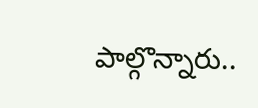పాల్గొన్నారు..